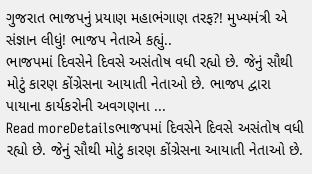ગુજરાત ભાજપનું પ્રયાણ મહાભંગાણ તરફ?! મુખ્યમંત્રી એ સંજ્ઞાન લીધું! ભાજપ નેતાએ કહ્યું..
ભાજપમાં દિવસેને દિવસે અસંતોષ વધી રહ્યો છે. જેનું સૌથી મોટું કારણ કોંગ્રેસના આયાતી નેતાઓ છે. ભાજપ દ્વારા પાયાના કાર્યકરોની અવગણના ...
Read moreDetailsભાજપમાં દિવસેને દિવસે અસંતોષ વધી રહ્યો છે. જેનું સૌથી મોટું કારણ કોંગ્રેસના આયાતી નેતાઓ છે.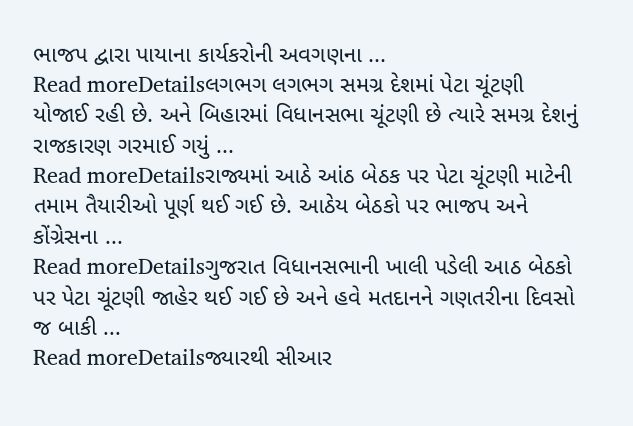ભાજપ દ્વારા પાયાના કાર્યકરોની અવગણના ...
Read moreDetailsલગભગ લગભગ સમગ્ર દેશમાં પેટા ચૂંટણી યોજાઈ રહી છે. અને બિહારમાં વિધાનસભા ચૂંટણી છે ત્યારે સમગ્ર દેશનું રાજકારણ ગરમાઈ ગયું ...
Read moreDetailsરાજ્યમાં આઠે આંઠ બેઠક પર પેટા ચૂંટણી માટેની તમામ તૈયારીઓ પૂર્ણ થઈ ગઈ છે. આઠેય બેઠકો પર ભાજપ અને કોંગ્રેસના ...
Read moreDetailsગુજરાત વિધાનસભાની ખાલી પડેલી આઠ બેઠકો પર પેટા ચૂંટણી જાહેર થઈ ગઈ છે અને હવે મતદાનને ગણતરીના દિવસો જ બાકી ...
Read moreDetailsજ્યારથી સીઆર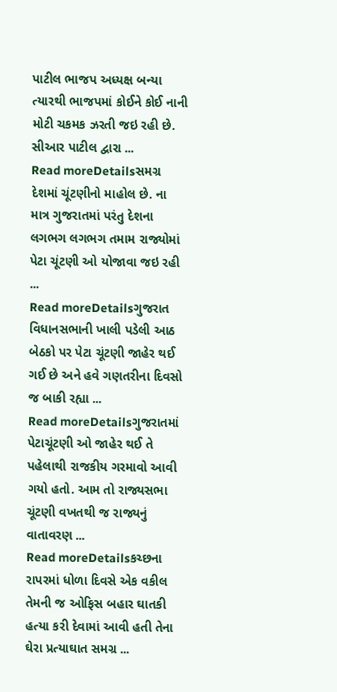પાટીલ ભાજપ અધ્યક્ષ બન્યા ત્યારથી ભાજપમાં કોઈને કોઈ નાની મોટી ચકમક ઝરતી જઇ રહી છે. સીઆર પાટીલ દ્વારા ...
Read moreDetailsસમગ્ર દેશમાં ચૂંટણીનો માહોલ છે. ના માત્ર ગુજરાતમાં પરંતુ દેશના લગભગ લગભગ તમામ રાજ્યોમાં પેટા ચૂંટણી ઓ યોજાવા જઇ રહી ...
Read moreDetailsગુજરાત વિધાનસભાની ખાલી પડેલી આઠ બેઠકો પર પેટા ચૂંટણી જાહેર થઈ ગઈ છે અને હવે ગણતરીના દિવસો જ બાકી રહ્યા ...
Read moreDetailsગુજરાતમાં પેટાચૂંટણી ઓ જાહેર થઈ તે પહેલાથી રાજકીય ગરમાવો આવી ગયો હતો. આમ તો રાજ્યસભા ચૂંટણી વખતથી જ રાજ્યનું વાતાવરણ ...
Read moreDetailsકચ્છના રાપરમાં ધોળા દિવસે એક વકીલ તેમની જ ઓફિસ બહાર ઘાતકી હત્યા કરી દેવામાં આવી હતી તેના ઘેરા પ્રત્યાઘાત સમગ્ર ...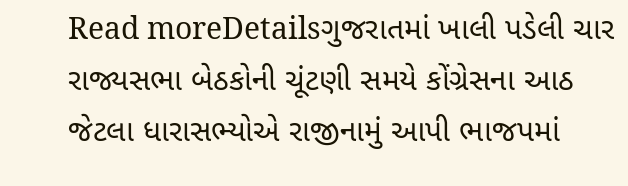Read moreDetailsગુજરાતમાં ખાલી પડેલી ચાર રાજ્યસભા બેઠકોની ચૂંટણી સમયે કોંગ્રેસના આઠ જેટલા ધારાસભ્યોએ રાજીનામું આપી ભાજપમાં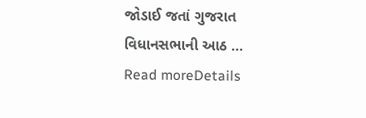જોડાઈ જતાં ગુજરાત વિધાનસભાની આઠ ...
Read moreDetails